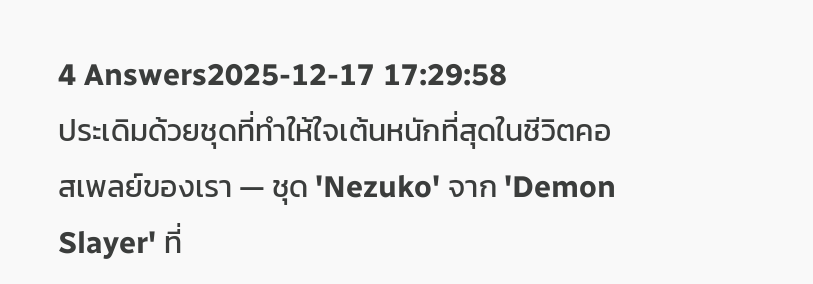4 Answers2025-12-17 17:29:58
ประเดิมด้วยชุดที่ทำให้ใจเต้นหนักที่สุดในชีวิตคอสเพลย์ของเรา — ชุด 'Nezuko' จาก 'Demon Slayer' ที่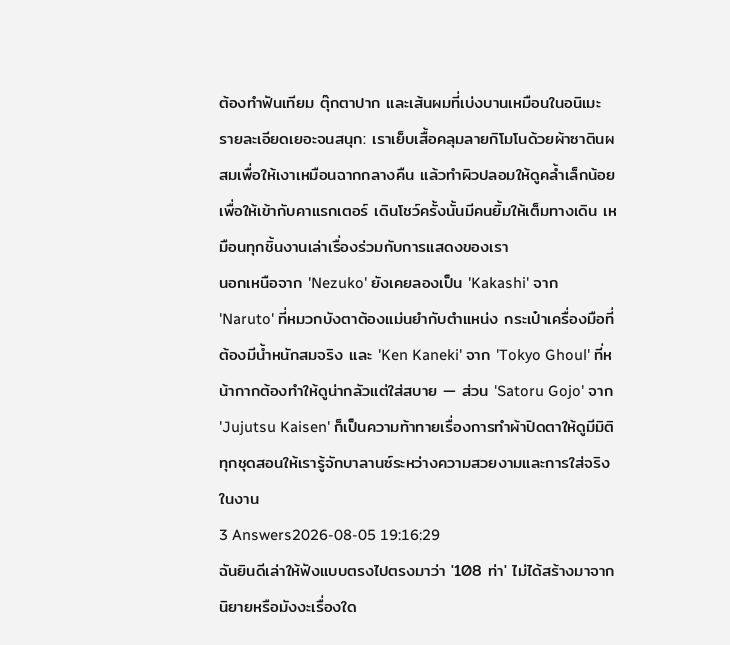ต้องทำฟันเทียม ตุ๊กตาปาก และเส้นผมที่เบ่งบานเหมือนในอนิเมะ
รายละเอียดเยอะจนสนุก: เราเย็บเสื้อคลุมลายกิโมโนด้วยผ้าซาตินผสมเพื่อให้เงาเหมือนฉากกลางคืน แล้วทำผิวปลอมให้ดูคล้ำเล็กน้อยเพื่อให้เข้ากับคาแรกเตอร์ เดินโชว์ครั้งนั้นมีคนยิ้มให้เต็มทางเดิน เหมือนทุกชิ้นงานเล่าเรื่องร่วมกับการแสดงของเรา
นอกเหนือจาก 'Nezuko' ยังเคยลองเป็น 'Kakashi' จาก 'Naruto' ที่หมวกบังตาต้องแม่นยำกับตำแหน่ง กระเป๋าเครื่องมือที่ต้องมีน้ำหนักสมจริง และ 'Ken Kaneki' จาก 'Tokyo Ghoul' ที่หน้ากากต้องทำให้ดูน่ากลัวแต่ใส่สบาย — ส่วน 'Satoru Gojo' จาก 'Jujutsu Kaisen' ก็เป็นความท้าทายเรื่องการทำผ้าปิดตาให้ดูมีมิติ ทุกชุดสอนให้เรารู้จักบาลานซ์ระหว่างความสวยงามและการใส่จริงในงาน
3 Answers2026-08-05 19:16:29
ฉันยินดีเล่าให้ฟังแบบตรงไปตรงมาว่า '108 ท่า' ไม่ได้สร้างมาจากนิยายหรือมังงะเรื่องใด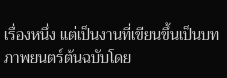เรื่องหนึ่ง แต่เป็นงานที่เขียนขึ้นเป็นบทภาพยนตร์ต้นฉบับโดย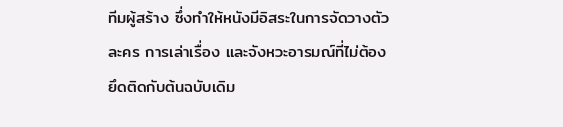ทีมผู้สร้าง ซึ่งทำให้หนังมีอิสระในการจัดวางตัวละคร การเล่าเรื่อง และจังหวะอารมณ์ที่ไม่ต้องยึดติดกับต้นฉบับเดิม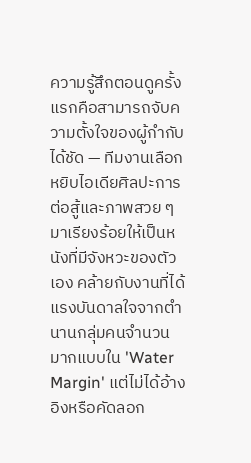ความรู้สึกตอนดูครั้งแรกคือสามารถจับความตั้งใจของผู้กำกับได้ชัด — ทีมงานเลือกหยิบไอเดียศิลปะการต่อสู้และภาพสวย ๆ มาเรียงร้อยให้เป็นหนังที่มีจังหวะของตัวเอง คล้ายกับงานที่ได้แรงบันดาลใจจากตำนานกลุ่มคนจำนวนมากแบบใน 'Water Margin' แต่ไม่ได้อ้างอิงหรือคัดลอก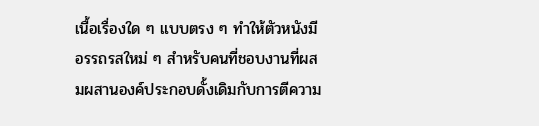เนื้อเรื่องใด ๆ แบบตรง ๆ ทำให้ตัวหนังมีอรรถรสใหม่ ๆ สำหรับคนที่ชอบงานที่ผสมผสานองค์ประกอบดั้งเดิมกับการตีความ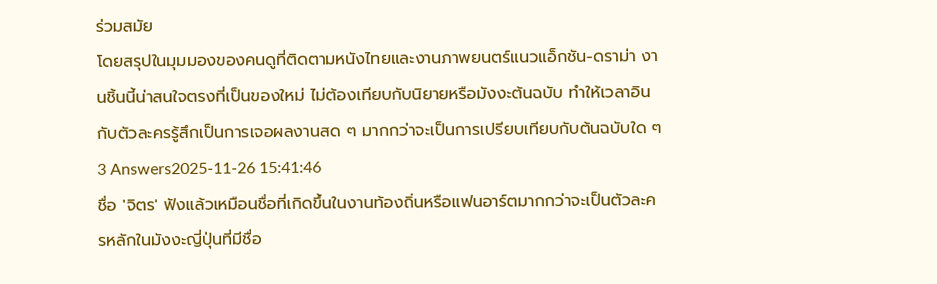ร่วมสมัย
โดยสรุปในมุมมองของคนดูที่ติดตามหนังไทยและงานภาพยนตร์แนวแอ็กชัน-ดราม่า งานชิ้นนี้น่าสนใจตรงที่เป็นของใหม่ ไม่ต้องเทียบกับนิยายหรือมังงะต้นฉบับ ทำให้เวลาอินกับตัวละครรู้สึกเป็นการเจอผลงานสด ๆ มากกว่าจะเป็นการเปรียบเทียบกับต้นฉบับใด ๆ
3 Answers2025-11-26 15:41:46
ชื่อ 'จิตร' ฟังแล้วเหมือนชื่อที่เกิดขึ้นในงานท้องถิ่นหรือแฟนอาร์ตมากกว่าจะเป็นตัวละครหลักในมังงะญี่ปุ่นที่มีชื่อ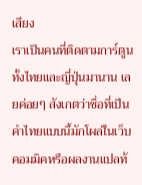เสียง
เราเป็นคนที่ติดตามการ์ตูนทั้งไทยและญี่ปุ่นมานาน เลยค่อยๆ สังเกตว่าชื่อที่เป็นคำไทยแบบนี้มักโผล่ในเว็บคอมมิคหรือผลงานแปลท้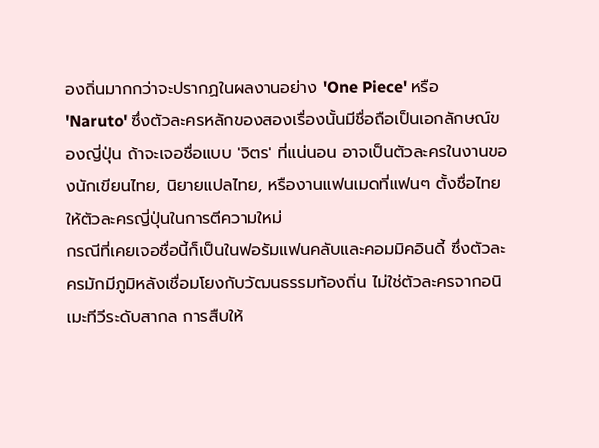องถิ่นมากกว่าจะปรากฏในผลงานอย่าง 'One Piece' หรือ 'Naruto' ซึ่งตัวละครหลักของสองเรื่องนั้นมีชื่อถือเป็นเอกลักษณ์ของญี่ปุ่น ถ้าจะเจอชื่อแบบ 'จิตร' ที่แน่นอน อาจเป็นตัวละครในงานของนักเขียนไทย, นิยายแปลไทย, หรืองานแฟนเมดที่แฟนๆ ตั้งชื่อไทยให้ตัวละครญี่ปุ่นในการตีความใหม่
กรณีที่เคยเจอชื่อนี้ก็เป็นในฟอรัมแฟนคลับและคอมมิคอินดี้ ซึ่งตัวละครมักมีภูมิหลังเชื่อมโยงกับวัฒนธรรมท้องถิ่น ไม่ใช่ตัวละครจากอนิเมะทีวีระดับสากล การสืบให้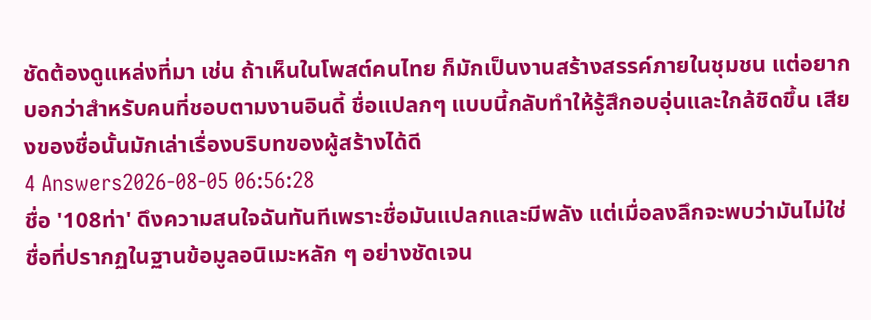ชัดต้องดูแหล่งที่มา เช่น ถ้าเห็นในโพสต์คนไทย ก็มักเป็นงานสร้างสรรค์ภายในชุมชน แต่อยากบอกว่าสำหรับคนที่ชอบตามงานอินดี้ ชื่อแปลกๆ แบบนี้กลับทำให้รู้สึกอบอุ่นและใกล้ชิดขึ้น เสียงของชื่อนั้นมักเล่าเรื่องบริบทของผู้สร้างได้ดี
4 Answers2026-08-05 06:56:28
ชื่อ '108ท่า' ดึงความสนใจฉันทันทีเพราะชื่อมันแปลกและมีพลัง แต่เมื่อลงลึกจะพบว่ามันไม่ใช่ชื่อที่ปรากฏในฐานข้อมูลอนิเมะหลัก ๆ อย่างชัดเจน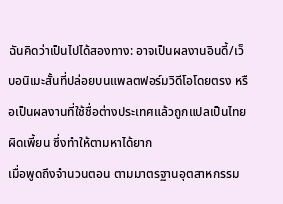ฉันคิดว่าเป็นไปได้สองทาง: อาจเป็นผลงานอินดี้/เว็บอนิเมะสั้นที่ปล่อยบนแพลตฟอร์มวิดีโอโดยตรง หรือเป็นผลงานที่ใช้ชื่อต่างประเทศแล้วถูกแปลเป็นไทยผิดเพี้ยน ซึ่งทำให้ตามหาได้ยาก
เมื่อพูดถึงจำนวนตอน ตามมาตรฐานอุตสาหกรรม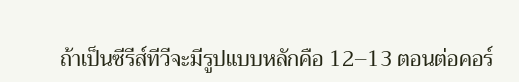ถ้าเป็นซีรีส์ทีวีจะมีรูปแบบหลักคือ 12–13 ตอนต่อคอร์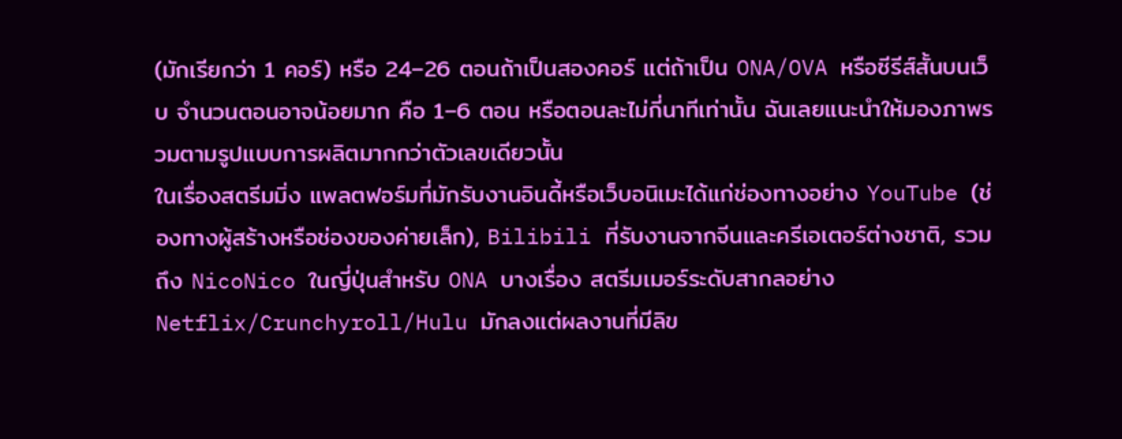(มักเรียกว่า 1 คอร์) หรือ 24–26 ตอนถ้าเป็นสองคอร์ แต่ถ้าเป็น ONA/OVA หรือซีรีส์สั้นบนเว็บ จำนวนตอนอาจน้อยมาก คือ 1–6 ตอน หรือตอนละไม่กี่นาทีเท่านั้น ฉันเลยแนะนำให้มองภาพรวมตามรูปแบบการผลิตมากกว่าตัวเลขเดียวนั้น
ในเรื่องสตรีมมิ่ง แพลตฟอร์มที่มักรับงานอินดี้หรือเว็บอนิเมะได้แก่ช่องทางอย่าง YouTube (ช่องทางผู้สร้างหรือช่องของค่ายเล็ก), Bilibili ที่รับงานจากจีนและครีเอเตอร์ต่างชาติ, รวมถึง NicoNico ในญี่ปุ่นสำหรับ ONA บางเรื่อง สตรีมเมอร์ระดับสากลอย่าง Netflix/Crunchyroll/Hulu มักลงแต่ผลงานที่มีลิข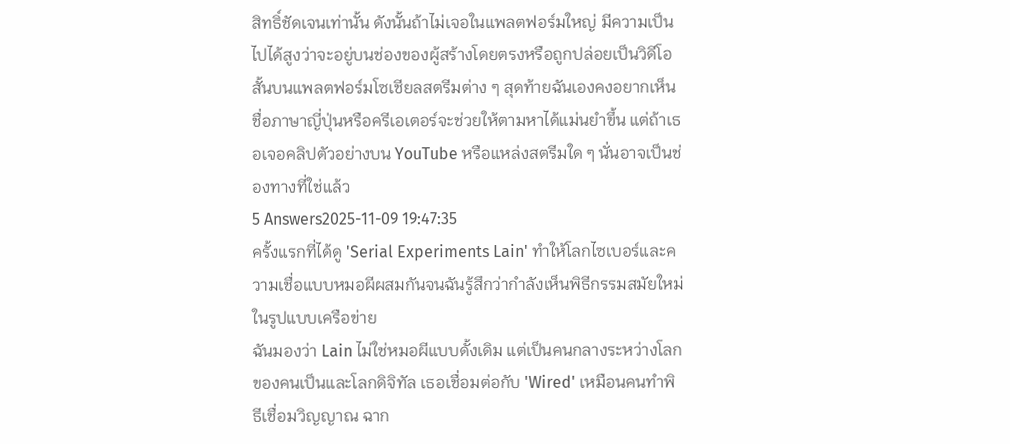สิทธิ์ชัดเจนเท่านั้น ดังนั้นถ้าไม่เจอในแพลตฟอร์มใหญ่ มีความเป็นไปได้สูงว่าจะอยู่บนช่องของผู้สร้างโดยตรงหรือถูกปล่อยเป็นวิดีโอสั้นบนแพลตฟอร์มโซเชียลสตรีมต่าง ๆ สุดท้ายฉันเองคงอยากเห็นชื่อภาษาญี่ปุ่นหรือครีเอเตอร์จะช่วยให้ตามหาได้แม่นยำขึ้น แต่ถ้าเธอเจอคลิปตัวอย่างบน YouTube หรือแหล่งสตรีมใด ๆ นั่นอาจเป็นช่องทางที่ใช่แล้ว
5 Answers2025-11-09 19:47:35
ครั้งแรกที่ได้ดู 'Serial Experiments Lain' ทำให้โลกไซเบอร์และความเชื่อแบบหมอผีผสมกันจนฉันรู้สึกว่ากำลังเห็นพิธีกรรมสมัยใหม่ในรูปแบบเครือข่าย
ฉันมองว่า Lain ไม่ใช่หมอผีแบบดั้งเดิม แต่เป็นคนกลางระหว่างโลกของคนเป็นและโลกดิจิทัล เธอเชื่อมต่อกับ 'Wired' เหมือนคนทำพิธีเชื่อมวิญญาณ ฉาก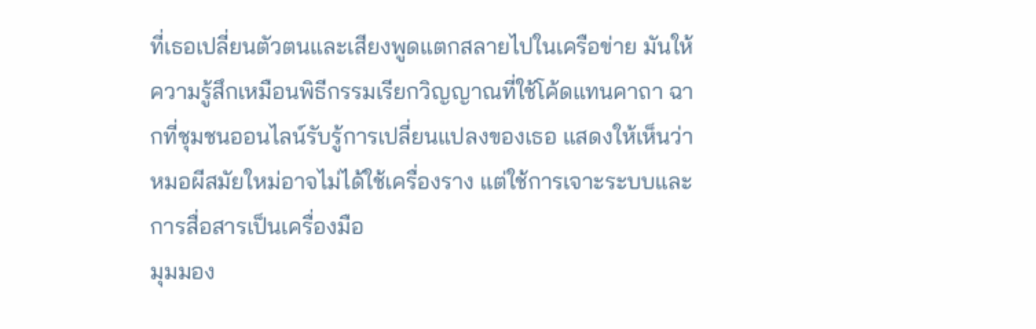ที่เธอเปลี่ยนตัวตนและเสียงพูดแตกสลายไปในเครือข่าย มันให้ความรู้สึกเหมือนพิธีกรรมเรียกวิญญาณที่ใช้โค้ดแทนคาถา ฉากที่ชุมชนออนไลน์รับรู้การเปลี่ยนแปลงของเธอ แสดงให้เห็นว่าหมอผีสมัยใหม่อาจไม่ได้ใช้เครื่องราง แต่ใช้การเจาะระบบและการสื่อสารเป็นเครื่องมือ
มุมมอง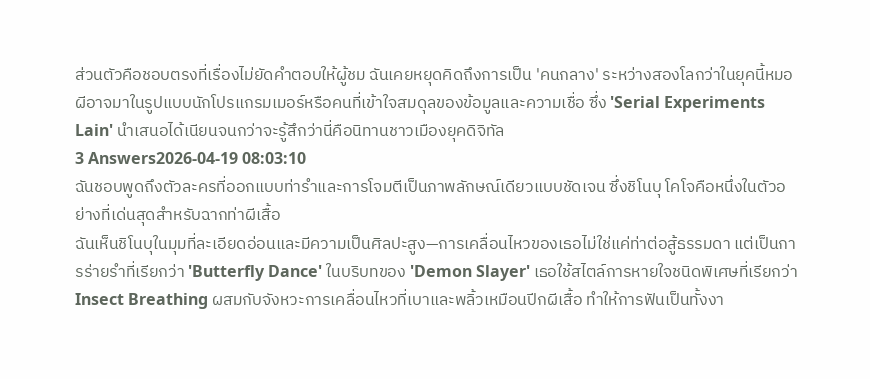ส่วนตัวคือชอบตรงที่เรื่องไม่ยัดคำตอบให้ผู้ชม ฉันเคยหยุดคิดถึงการเป็น 'คนกลาง' ระหว่างสองโลกว่าในยุคนี้หมอผีอาจมาในรูปแบบนักโปรแกรมเมอร์หรือคนที่เข้าใจสมดุลของข้อมูลและความเชื่อ ซึ่ง 'Serial Experiments Lain' นำเสนอได้เนียนจนกว่าจะรู้สึกว่านี่คือนิทานชาวเมืองยุคดิจิทัล
3 Answers2026-04-19 08:03:10
ฉันชอบพูดถึงตัวละครที่ออกแบบท่ารำและการโจมตีเป็นภาพลักษณ์เดียวแบบชัดเจน ซึ่งชิโนบุ โคโจคือหนึ่งในตัวอย่างที่เด่นสุดสำหรับฉากท่าผีเสื้อ
ฉันเห็นชิโนบุในมุมที่ละเอียดอ่อนและมีความเป็นศิลปะสูง—การเคลื่อนไหวของเธอไม่ใช่แค่ท่าต่อสู้ธรรมดา แต่เป็นการร่ายรำที่เรียกว่า 'Butterfly Dance' ในบริบทของ 'Demon Slayer' เธอใช้สไตล์การหายใจชนิดพิเศษที่เรียกว่า Insect Breathing ผสมกับจังหวะการเคลื่อนไหวที่เบาและพลิ้วเหมือนปีกผีเสื้อ ทำให้การฟันเป็นทั้งงา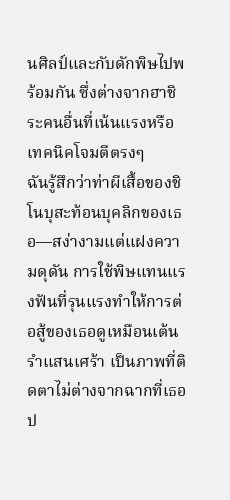นศิลป์และกับดักพิษไปพร้อมกัน ซึ่งต่างจากฮาชิระคนอื่นที่เน้นแรงหรือเทคนิคโจมตีตรงๆ
ฉันรู้สึกว่าท่าผีเสื้อของชิโนบุสะท้อนบุคลิกของเธอ—สง่างามแต่แฝงความดุดัน การใช้พิษแทนแรงฟันที่รุนแรงทำให้การต่อสู้ของเธอดูเหมือนเต้นรำแสนเศร้า เป็นภาพที่ติดตาไม่ต่างจากฉากที่เธอป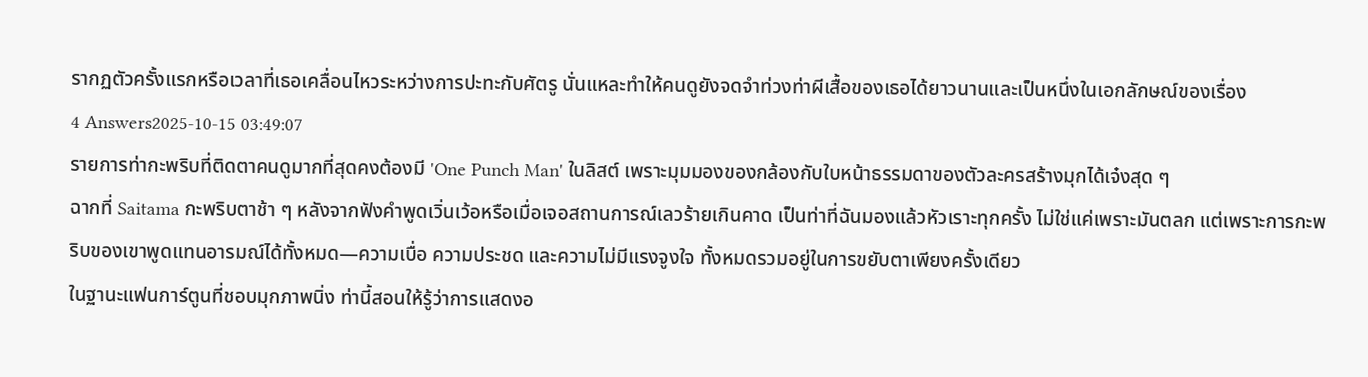รากฏตัวครั้งแรกหรือเวลาที่เธอเคลื่อนไหวระหว่างการปะทะกับศัตรู นั่นแหละทำให้คนดูยังจดจำท่วงท่าผีเสื้อของเธอได้ยาวนานและเป็นหนึ่งในเอกลักษณ์ของเรื่อง
4 Answers2025-10-15 03:49:07
รายการท่ากะพริบที่ติดตาคนดูมากที่สุดคงต้องมี 'One Punch Man' ในลิสต์ เพราะมุมมองของกล้องกับใบหน้าธรรมดาของตัวละครสร้างมุกได้เจ๋งสุด ๆ
ฉากที่ Saitama กะพริบตาช้า ๆ หลังจากฟังคำพูดเวิ่นเว้อหรือเมื่อเจอสถานการณ์เลวร้ายเกินคาด เป็นท่าที่ฉันมองแล้วหัวเราะทุกครั้ง ไม่ใช่แค่เพราะมันตลก แต่เพราะการกะพริบของเขาพูดแทนอารมณ์ได้ทั้งหมด—ความเบื่อ ความประชด และความไม่มีแรงจูงใจ ทั้งหมดรวมอยู่ในการขยับตาเพียงครั้งเดียว
ในฐานะแฟนการ์ตูนที่ชอบมุกภาพนิ่ง ท่านี้สอนให้รู้ว่าการแสดงอ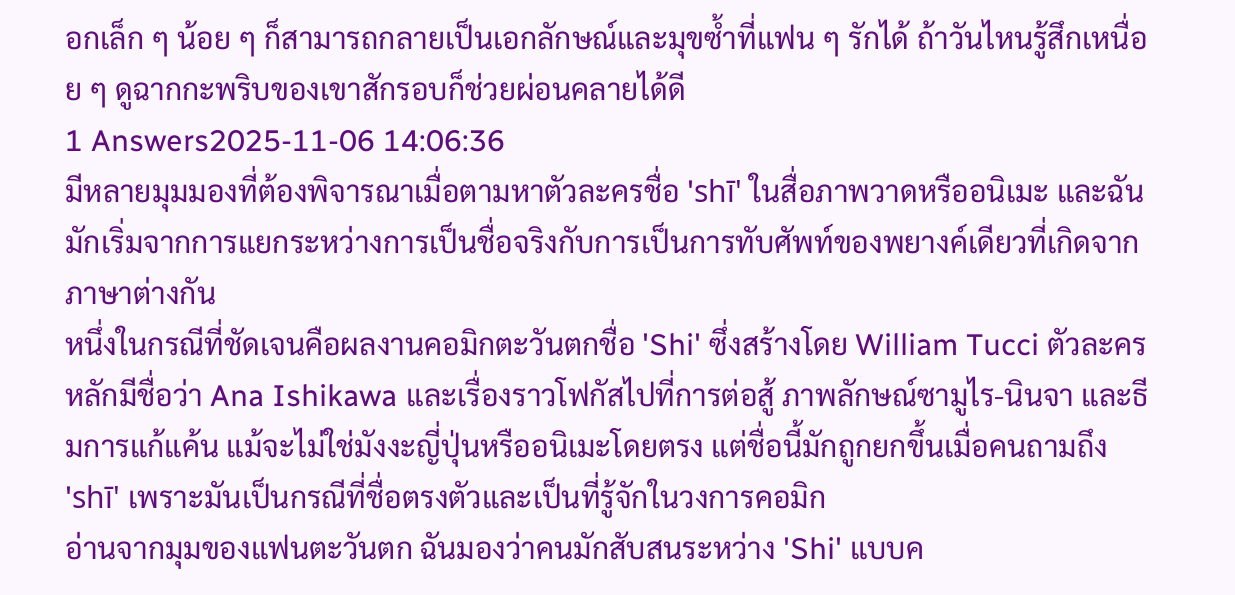อกเล็ก ๆ น้อย ๆ ก็สามารถกลายเป็นเอกลักษณ์และมุขซ้ำที่แฟน ๆ รักได้ ถ้าวันไหนรู้สึกเหนื่อย ๆ ดูฉากกะพริบของเขาสักรอบก็ช่วยผ่อนคลายได้ดี
1 Answers2025-11-06 14:06:36
มีหลายมุมมองที่ต้องพิจารณาเมื่อตามหาตัวละครชื่อ 'shī' ในสื่อภาพวาดหรืออนิเมะ และฉันมักเริ่มจากการแยกระหว่างการเป็นชื่อจริงกับการเป็นการทับศัพท์ของพยางค์เดียวที่เกิดจากภาษาต่างกัน
หนึ่งในกรณีที่ชัดเจนคือผลงานคอมิกตะวันตกชื่อ 'Shi' ซึ่งสร้างโดย William Tucci ตัวละครหลักมีชื่อว่า Ana Ishikawa และเรื่องราวโฟกัสไปที่การต่อสู้ ภาพลักษณ์ซามูไร-นินจา และธีมการแก้แค้น แม้จะไม่ใช่มังงะญี่ปุ่นหรืออนิเมะโดยตรง แต่ชื่อนี้มักถูกยกขึ้นเมื่อคนถามถึง 'shī' เพราะมันเป็นกรณีที่ชื่อตรงตัวและเป็นที่รู้จักในวงการคอมิก
อ่านจากมุมของแฟนตะวันตก ฉันมองว่าคนมักสับสนระหว่าง 'Shi' แบบค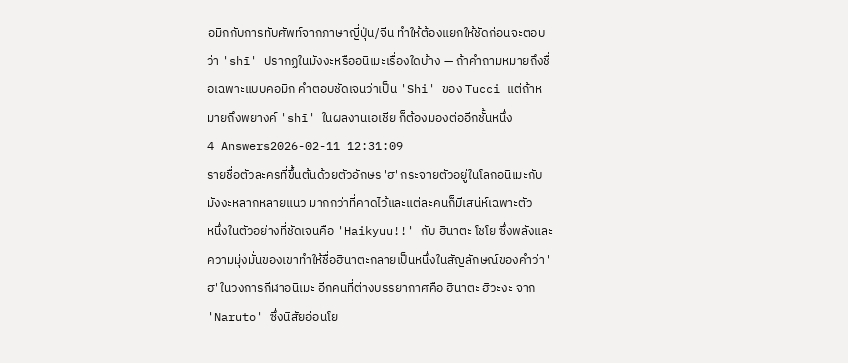อมิกกับการทับศัพท์จากภาษาญี่ปุ่น/จีน ทำให้ต้องแยกให้ชัดก่อนจะตอบว่า 'shī' ปรากฏในมังงะหรืออนิเมะเรื่องใดบ้าง — ถ้าคำถามหมายถึงชื่อเฉพาะแบบคอมิก คำตอบชัดเจนว่าเป็น 'Shi' ของ Tucci แต่ถ้าหมายถึงพยางค์ 'shī' ในผลงานเอเชีย ก็ต้องมองต่ออีกชั้นหนึ่ง
4 Answers2026-02-11 12:31:09
รายชื่อตัวละครที่ขึ้นต้นด้วยตัวอักษร 'ฮ' กระจายตัวอยู่ในโลกอนิเมะกับมังงะหลากหลายแนว มากกว่าที่คาดไว้และแต่ละคนก็มีเสน่ห์เฉพาะตัว
หนึ่งในตัวอย่างที่ชัดเจนคือ 'Haikyuu!!' กับ ฮินาตะ โชโย ซึ่งพลังและความมุ่งมั่นของเขาทำให้ชื่อฮินาตะกลายเป็นหนึ่งในสัญลักษณ์ของคำว่า 'ฮ' ในวงการกีฬาอนิเมะ อีกคนที่ต่างบรรยากาศคือ ฮินาตะ ฮิวะงะ จาก 'Naruto' ซึ่งนิสัยอ่อนโย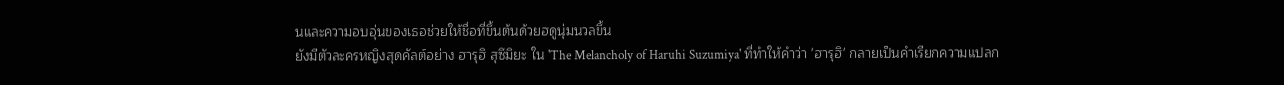นและความอบอุ่นของเธอช่วยให้ชื่อที่ขึ้นต้นด้วยฮดูนุ่มนวลขึ้น
ยังมีตัวละครหญิงสุดคัลต์อย่าง ฮารุฮิ สุซึมิยะ ใน 'The Melancholy of Haruhi Suzumiya' ที่ทำให้คำว่า 'ฮารุฮิ' กลายเป็นคำเรียกความแปลก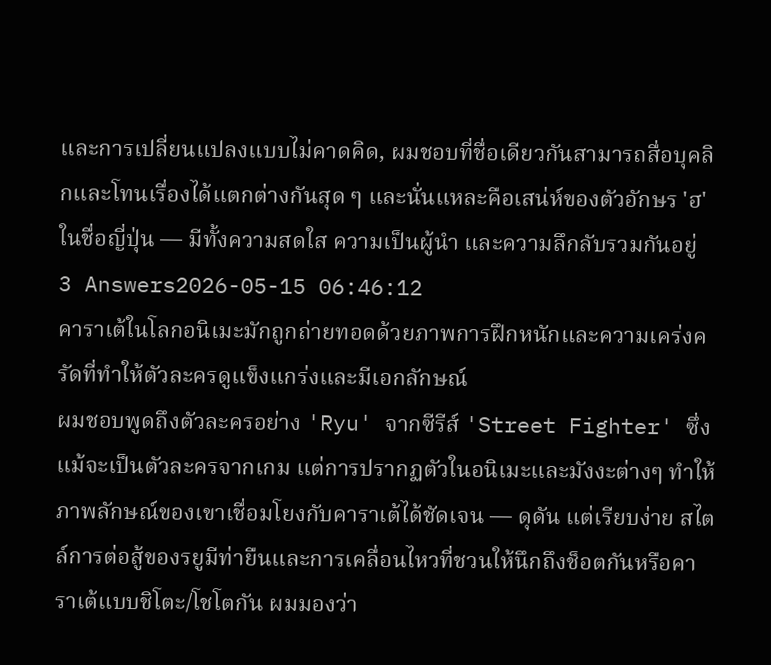และการเปลี่ยนแปลงแบบไม่คาดคิด, ผมชอบที่ชื่อเดียวกันสามารถสื่อบุคลิกและโทนเรื่องได้แตกต่างกันสุด ๆ และนั่นแหละคือเสน่ห์ของตัวอักษร 'ฮ' ในชื่อญี่ปุ่น — มีทั้งความสดใส ความเป็นผู้นำ และความลึกลับรวมกันอยู่
3 Answers2026-05-15 06:46:12
คาราเต้ในโลกอนิเมะมักถูกถ่ายทอดด้วยภาพการฝึกหนักและความเคร่งครัดที่ทำให้ตัวละครดูแข็งแกร่งและมีเอกลักษณ์
ผมชอบพูดถึงตัวละครอย่าง 'Ryu' จากซีรีส์ 'Street Fighter' ซึ่งแม้จะเป็นตัวละครจากเกม แต่การปรากฏตัวในอนิเมะและมังงะต่างๆ ทำให้ภาพลักษณ์ของเขาเชื่อมโยงกับคาราเต้ได้ชัดเจน — ดุดัน แต่เรียบง่าย สไตล์การต่อสู้ของรยูมีท่ายืนและการเคลื่อนไหวที่ชวนให้นึกถึงช็อตกันหรือคาราเต้แบบชิโตะ/โชโตกัน ผมมองว่า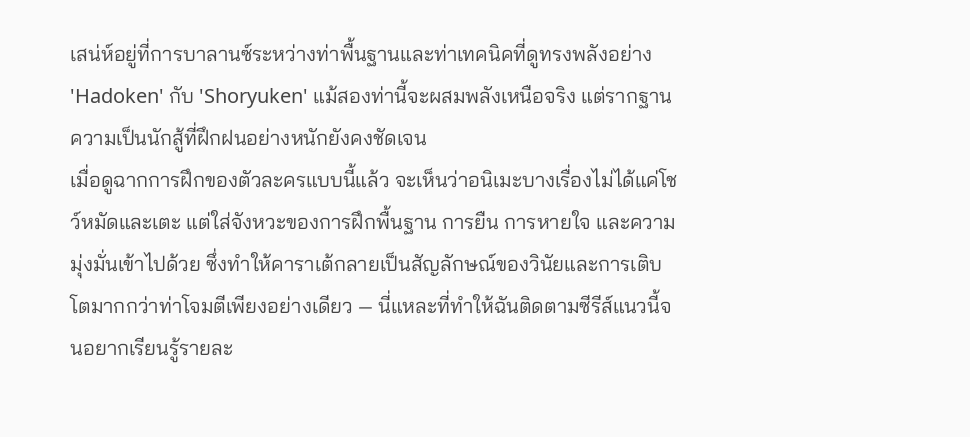เสน่ห์อยู่ที่การบาลานซ์ระหว่างท่าพื้นฐานและท่าเทคนิคที่ดูทรงพลังอย่าง 'Hadoken' กับ 'Shoryuken' แม้สองท่านี้จะผสมพลังเหนือจริง แต่รากฐานความเป็นนักสู้ที่ฝึกฝนอย่างหนักยังคงชัดเจน
เมื่อดูฉากการฝึกของตัวละครแบบนี้แล้ว จะเห็นว่าอนิเมะบางเรื่องไม่ได้แค่โชว์หมัดและเตะ แต่ใส่จังหวะของการฝึกพื้นฐาน การยืน การหายใจ และความมุ่งมั่นเข้าไปด้วย ซึ่งทำให้คาราเต้กลายเป็นสัญลักษณ์ของวินัยและการเติบโตมากกว่าท่าโจมตีเพียงอย่างเดียว — นี่แหละที่ทำให้ฉันติดตามซีรีส์แนวนี้จนอยากเรียนรู้รายละ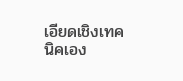เอียดเชิงเทคนิคเอง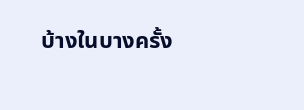บ้างในบางครั้ง